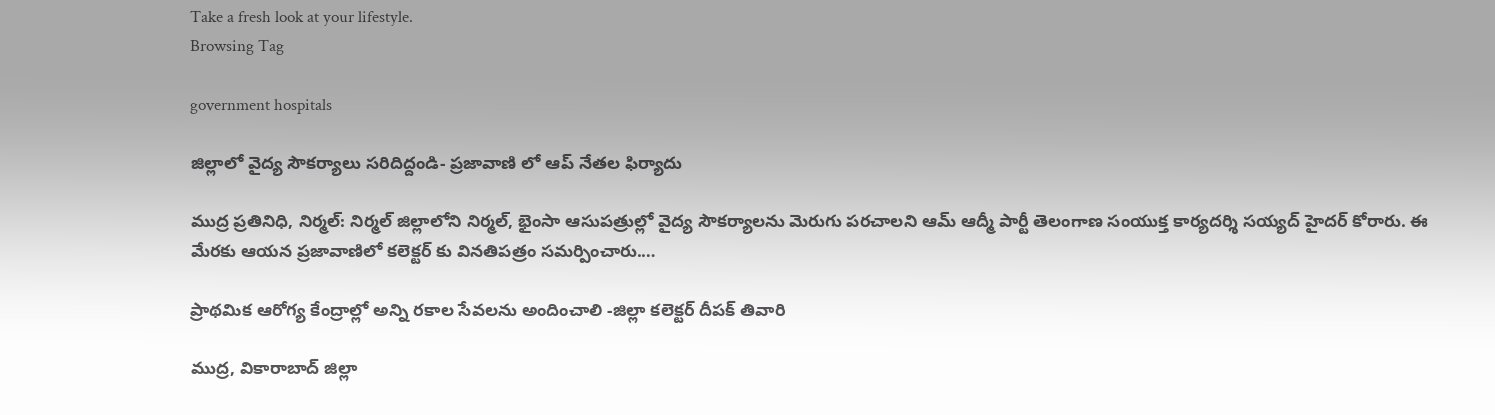Take a fresh look at your lifestyle.
Browsing Tag

government hospitals

జిల్లాలో వైద్య సౌకర్యాలు సరిదిద్దండి- ప్రజావాణి లో ఆప్ నేతల ఫిర్యాదు

ముద్ర ప్రతినిధి, నిర్మల్: నిర్మల్ జిల్లాలోని నిర్మల్, భైంసా ఆసుపత్రుల్లో వైద్య సౌకర్యాలను మెరుగు పరచాలని ఆమ్ ఆద్మీ పార్టీ తెలంగాణ సంయుక్త కార్యదర్శి సయ్యద్ హైదర్ కోరారు. ఈ మేరకు ఆయన ప్రజావాణిలో కలెక్టర్ కు వినతిపత్రం సమర్పించారు.…

ప్రాథమిక ఆరోగ్య కేంద్రాల్లో అన్ని రకాల సేవలను అందించాలి -జిల్లా కలెక్టర్ దీపక్ తివారి

ముద్ర, వికారాబాద్ జిల్లా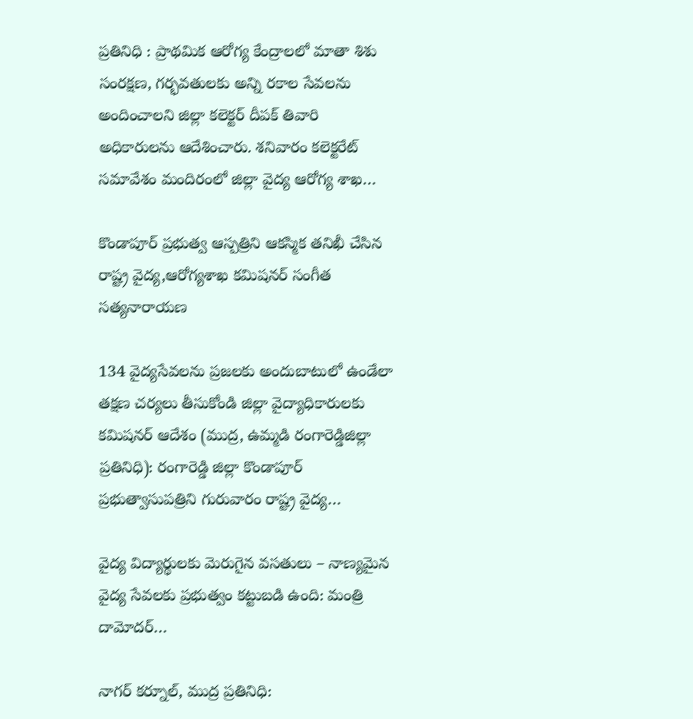ప్రతినిధి : ప్రాథమిక ఆరోగ్య కేంద్రాలలో మాతా శిశు సంరక్షణ, గర్భవతులకు అన్ని రకాల సేవలను అందించాలని జిల్లా కలెక్టర్ దీపక్ తివారి అధికారులను ఆదేశించారు. శనివారం కలెక్టరేట్ సమావేశం మందిరంలో జిల్లా వైద్య ఆరోగ్య శాఖ…

కొండాపూర్ ప్రభుత్వ ఆస్పత్రిని ఆకస్మిక తనిఖీ చేసిన రాష్ట్ర వైద్య,ఆరోగ్యశాఖ కమిషనర్ సంగీత సత్యనారాయణ

134 వైద్యసేవలను ప్రజలకు అందుబాటులో ఉండేలా తక్షణ చర్యలు తీసుకోండి జిల్లా వైద్యాధికారులకు కమిషనర్ ఆదేశం (ముద్ర, ఉమ్మడి రంగారెడ్డిజిల్లా ప్రతినిధి): రంగారెడ్డి జిల్లా కొండాపూర్ ప్రభుత్వాసుపత్రిని గురువారం రాష్ట్ర వైద్య…

వైద్య విద్యార్థులకు మెరుగైన వసతులు – నాణ్యమైన వైద్య సేవలకు ప్రభుత్వం కట్టుబడి ఉంది: మంత్రి దామోదర్…

నాగర్ కర్నూల్, ముద్ర ప్రతినిధి: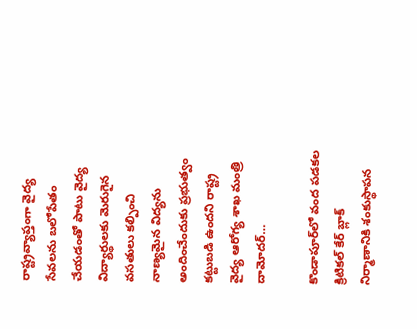రాష్ట్రవ్యాప్తంగా వైద్య సేవలను బలోపేతం చేయడంతో పాటు వైద్య విద్యార్థులకు మెరుగైన వసతులు కల్పించి నాణ్యమైన విద్యను అందించేందుకు ప్రభుత్వం కట్టుబడి ఉందని రాష్ట్ర వైద్య ఆరోగ్య శాఖ మంత్రి దామోదర్…

కొండాపూర్‌లో వంద పడకల క్రిటికల్ కేర్ బ్లాక్ నిర్మాణానికి శంకుస్థాపన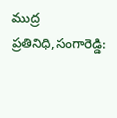ముద్ర ప్రతినిధి,సంగారెడ్డి: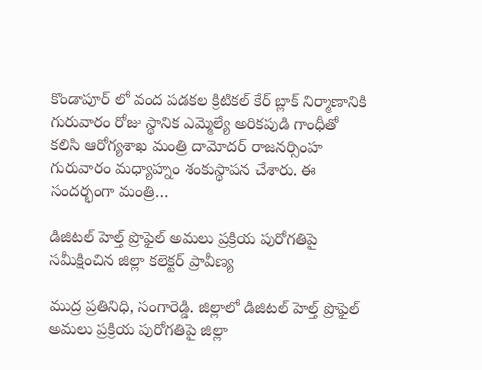కొండాపూర్ లో వంద పడకల క్రిటికల్ కేర్ బ్లాక్ నిర్మాణానికి గురువారం రోజు స్థానిక ఎమ్మెల్యే అరికపుడి గాంధీతో కలిసి ఆరోగ్యశాఖ మంత్రి దామోదర్ రాజనర్సింహ గురువారం మధ్యాహ్నం శంకుస్థాపన చేశారు. ఈ సందర్భంగా మంత్రి…

డిజిటల్ హెల్త్ ప్రొఫైల్ అమలు ప్రక్రియ పురోగతిపై సమీక్షించిన జిల్లా కలెక్టర్ ప్రావీణ్య

ముద్ర ప్రతినిధి, సంగారెడ్డి. జిల్లాలో డిజిటల్ హెల్త్ ప్రొఫైల్ అమలు ప్రక్రియ పురోగతిపై జిల్లా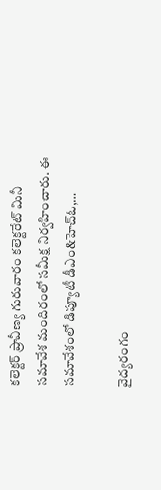కలెక్టర్ ప్రావీణ్య గురువారం కలెక్టరేట్ మినీ సమావేశ మందిరంలో సమీక్ష నిర్వహించారు. ఈ సమావేశంలో డిప్యూటీ డీఎం&హెచ్‌ఓ,…

వైద్యరంగం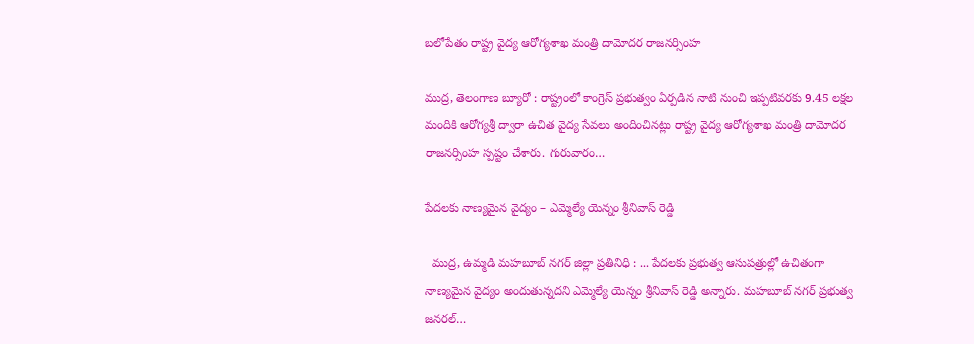బలోపేతం రాష్ట్ర వైద్య ఆరోగ్యశాఖ మంత్రి దామోదర రాజనర్సింహ

ముద్ర, తెలంగాణ బ్యూరో : రాష్ట్రంలో కాంగ్రెస్ ప్రభుత్వం ఏర్పడిన నాటి నుంచి ఇప్పటివరకు 9.45 లక్షల మందికి ఆరోగ్యశ్రీ ద్వారా ఉచిత వైద్య సేవలు అందించినట్లు రాష్ట్ర వైద్య ఆరోగ్యశాఖ మంత్రి దామోదర రాజనర్సింహ స్పష్టం చేశారు. గురువారం…

పేదలకు నాణ్యమైన వైద్యం – ఎమ్మెల్యే యెన్నం శ్రీనివాస్ రెడ్డి

  ముద్ర, ఉమ్మడి మహబూబ్ నగర్ జిల్లా ప్రతినిధి : ... పేదలకు ప్రభుత్వ ఆసుపత్రుల్లో ఉచితంగా నాణ్యమైన వైద్యం అందుతున్నదని ఎమ్మెల్యే యెన్నం శ్రీనివాస్ రెడ్డి అన్నారు. మహబూబ్ నగర్ ప్రభుత్వ జనరల్…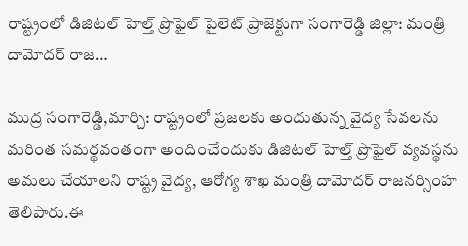రాష్ట్రంలో డిజిటల్ హెల్త్ ప్రొఫైల్ పైలెట్‌ ప్రాజెక్టుగా సంగారెడ్డి జిల్లా: మంత్రి దామోదర్ రాజ…

ముద్ర సంగారెడ్డి,మార్చి: రాష్ట్రంలో ప్రజలకు అందుతున్న వైద్య సేవలను మరింత సమర్థవంతంగా అందించేందుకు డిజిటల్ హెల్త్ ప్రొఫైల్ వ్యవస్థను అమలు చేయాలని రాష్ట్ర వైద్య, ఆరోగ్య శాఖ మంత్రి దామోదర్ రాజనర్సింహ తెలిపారు.ఈ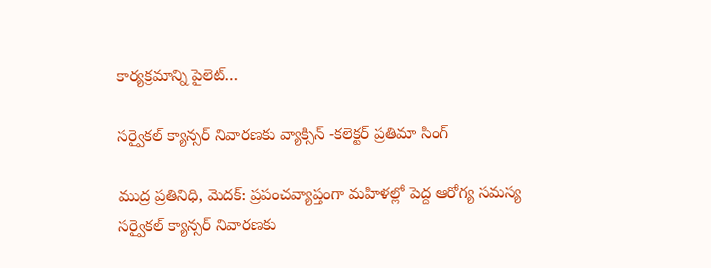కార్యక్రమాన్ని పైలెట్…

సర్వైకల్ క్యాన్సర్ నివారణకు వ్యాక్సిన్ -కలెక్టర్ ప్రతిమా సింగ్

ముద్ర ప్రతినిధి, మెదక్: ప్రపంచవ్యాప్తంగా మహిళల్లో పెద్ద ఆరోగ్య సమస్య సర్వైకల్ క్యాన్సర్ నివారణకు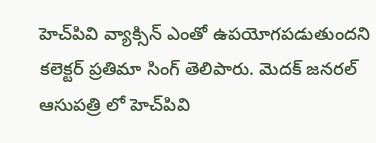హెచ్‌పివి వ్యాక్సిన్ ఎంతో ఉపయోగపడుతుందని కలెక్టర్ ప్రతిమా సింగ్ తెలిపారు. మెదక్ జనరల్ ఆసుపత్రి లో హెచ్‌పివి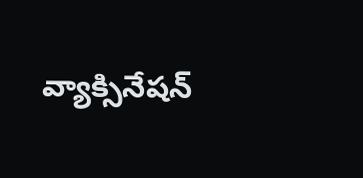వ్యాక్సినేషన్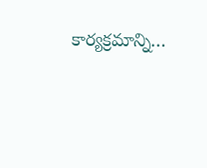కార్యక్రమాన్ని…